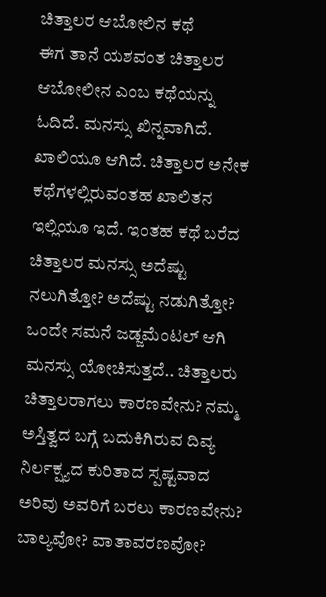ಚಿತ್ತಾಲರ ಆಬೋಲಿನ ಕಥೆ
ಈಗ ತಾನೆ ಯಶವಂತ ಚಿತ್ತಾಲರ ಆಬೋಲೀನ ಎಂಬ ಕಥೆಯನ್ನು ಓದಿದೆ. ಮನಸ್ಸು ಖಿನ್ನವಾಗಿದೆ. ಖಾಲಿಯೂ ಆಗಿದೆ. ಚಿತ್ತಾಲರ ಅನೇಕ ಕಥೆಗಳಲ್ಲಿರುವಂತಹ ಖಾಲಿತನ ಇಲ್ಲಿಯೂ ಇದೆ. ಇಂತಹ ಕಥೆ ಬರೆದ ಚಿತ್ತಾಲರ ಮನಸ್ಸು ಅದೆಷ್ಟು ನಲುಗಿತ್ತೋ? ಅದೆಷ್ಟು ನಡುಗಿತ್ತೋ? ಒಂದೇ ಸಮನೆ ಜಡ್ಜಮೆಂಟಲ್ ಆಗಿ ಮನಸ್ಸು ಯೋಚಿಸುತ್ತದೆ.. ಚಿತ್ತಾಲರು ಚಿತ್ತಾಲರಾಗಲು ಕಾರಣವೇನು? ನಮ್ಮ ಅಸ್ತಿತ್ವದ ಬಗ್ಗೆ ಬದುಕಿಗಿರುವ ದಿವ್ಯ ನಿರ್ಲಕ್ಷ್ಯದ ಕುರಿತಾದ ಸ್ಪಷ್ಟವಾದ ಅರಿವು ಅವರಿಗೆ ಬರಲು ಕಾರಣವೇನು? ಬಾಲ್ಯವೋ? ವಾತಾವರಣವೋ?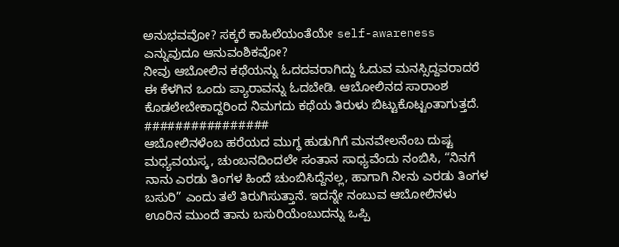ಅನುಭವವೋ? ಸಕ್ಕರೆ ಕಾಹಿಲೆಯಂತೆಯೇ self-awareness ಎನ್ನುವುದೂ ಆನುವಂಶಿಕವೋ?
ನೀವು ಆಬೋಲಿನ ಕಥೆಯನ್ನು ಓದದವರಾಗಿದ್ದು ಓದುವ ಮನಸ್ಸಿದ್ದವರಾದರೆ ಈ ಕೆಳಗಿನ ಒಂದು ಪ್ಯಾರಾವನ್ನು ಓದಬೇಡಿ. ಆಬೋಲಿನದ ಸಾರಾಂಶ ಕೊಡಲೇಬೇಕಾದ್ದರಿಂದ ನಿಮಗದು ಕಥೆಯ ತಿರುಳು ಬಿಟ್ಟುಕೊಟ್ಟಂತಾಗುತ್ತದೆ.
################
ಆಬೋಲಿನಳೆಂಬ ಹರೆಯದ ಮುಗ್ಧ ಹುಡುಗಿಗೆ ಮನವೇಲನೆಂಬ ದುಷ್ಟ ಮಧ್ಯವಯಸ್ಕ, ಚುಂಬನದಿಂದಲೇ ಸಂತಾನ ಸಾಧ್ಯವೆಂದು ನಂಬಿಸಿ, “ನಿನಗೆ ನಾನು ಎರಡು ತಿಂಗಳ ಹಿಂದೆ ಚುಂಬಿಸಿದ್ದೆನಲ್ಲ, ಹಾಗಾಗಿ ನೀನು ಎರಡು ತಿಂಗಳ ಬಸುರಿ” ಎಂದು ತಲೆ ತಿರುಗಿಸುತ್ತಾನೆ. ಇದನ್ನೇ ನಂಬುವ ಆಬೋಲಿನಳು ಊರಿನ ಮುಂದೆ ತಾನು ಬಸುರಿಯೆಂಬುದನ್ನು ಒಪ್ಪಿ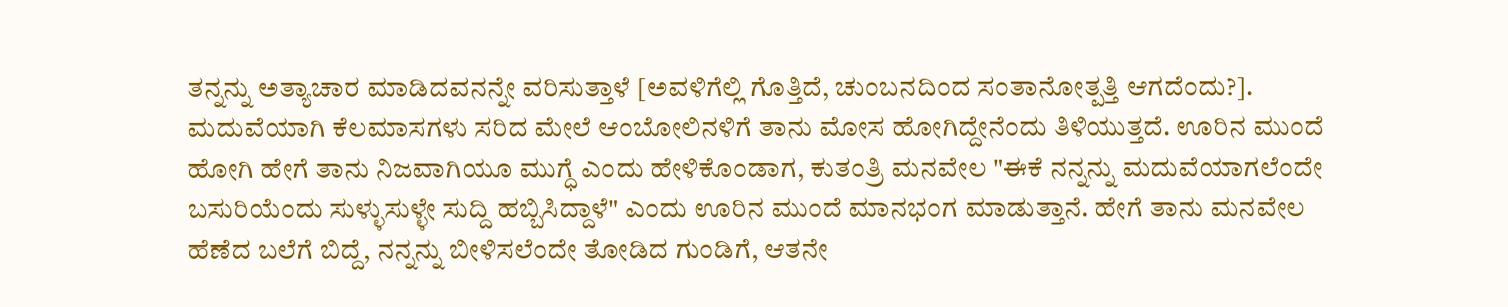ತನ್ನನ್ನು ಅತ್ಯಾಚಾರ ಮಾಡಿದವನನ್ನೇ ವರಿಸುತ್ತಾಳೆ [ಅವಳಿಗೆಲ್ಲಿ ಗೊತ್ತಿದೆ, ಚುಂಬನದಿಂದ ಸಂತಾನೋತ್ಪತ್ತಿ ಆಗದೆಂದು?]. ಮದುವೆಯಾಗಿ ಕೆಲಮಾಸಗಳು ಸರಿದ ಮೇಲೆ ಆಂಬೋಲಿನಳಿಗೆ ತಾನು ಮೋಸ ಹೋಗಿದ್ದೇನೆಂದು ತಿಳಿಯುತ್ತದೆ. ಊರಿನ ಮುಂದೆ ಹೋಗಿ ಹೇಗೆ ತಾನು ನಿಜವಾಗಿಯೂ ಮುಗ್ಧೆ ಎಂದು ಹೇಳಿಕೊಂಡಾಗ, ಕುತಂತ್ರಿ ಮನವೇಲ "ಈಕೆ ನನ್ನನ್ನು ಮದುವೆಯಾಗಲೆಂದೇ ಬಸುರಿಯೆಂದು ಸುಳ್ಳುಸುಳ್ಳೇ ಸುದ್ದಿ ಹಬ್ಬಿಸಿದ್ದಾಳೆ" ಎಂದು ಊರಿನ ಮುಂದೆ ಮಾನಭಂಗ ಮಾಡುತ್ತಾನೆ. ಹೇಗೆ ತಾನು ಮನವೇಲ ಹೆಣೆದ ಬಲೆಗೆ ಬಿದ್ದೆ, ನನ್ನನ್ನು ಬೀಳಿಸಲೆಂದೇ ತೋಡಿದ ಗುಂಡಿಗೆ, ಆತನೇ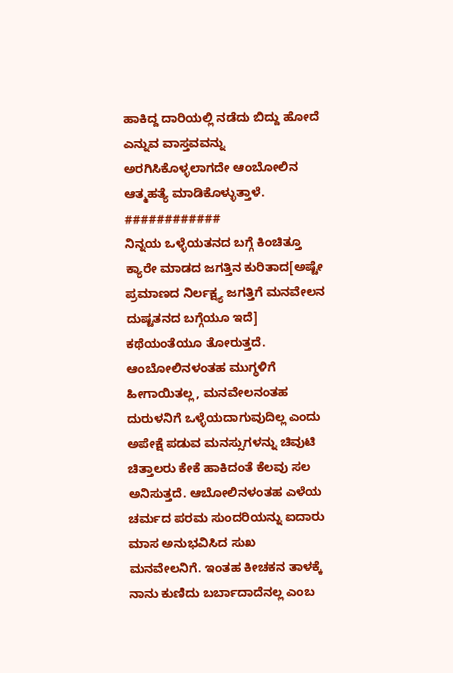ಹಾಕಿದ್ದ ದಾರಿಯಲ್ಲಿ ನಡೆದು ಬಿದ್ದು ಹೋದೆ ಎನ್ನುವ ವಾಸ್ತವವನ್ನು ಅರಗಿಸಿಕೊಳ್ಳಲಾಗದೇ ಆಂಬೋಲಿನ ಆತ್ಮಹತ್ಯೆ ಮಾಡಿಕೊಳ್ಳುತ್ತಾಳೆ.
############
ನಿನ್ನಯ ಒಳ್ಳೆಯತನದ ಬಗ್ಗೆ ಕಿಂಚಿತ್ತೂ ಕ್ಯಾರೇ ಮಾಡದ ಜಗತ್ತಿನ ಕುರಿತಾದ[ಅಷ್ಟೇ ಪ್ರಮಾಣದ ನಿರ್ಲಕ್ಷ್ಯ ಜಗತ್ತಿಗೆ ಮನವೇಲನ ದುಷ್ಟತನದ ಬಗ್ಗೆಯೂ ಇದೆ] ಕಥೆಯಂತೆಯೂ ತೋರುತ್ತದೆ. ಆಂಬೋಲಿನಳಂತಹ ಮುಗ್ಧಳಿಗೆ ಹೀಗಾಯಿತಲ್ಲ, ಮನವೇಲನಂತಹ ದುರುಳನಿಗೆ ಒಳ್ಳೆಯದಾಗುವುದಿಲ್ಲ ಎಂದು ಅಪೇಕ್ಷೆ ಪಡುವ ಮನಸ್ಸುಗಳನ್ನು ಚಿವುಟಿ ಚಿತ್ತಾಲರು ಕೇಕೆ ಹಾಕಿದಂತೆ ಕೆಲವು ಸಲ ಅನಿಸುತ್ತದೆ. ಆಬೋಲಿನಳಂತಹ ಎಳೆಯ ಚರ್ಮದ ಪರಮ ಸುಂದರಿಯನ್ನು ಐದಾರು ಮಾಸ ಅನುಭವಿಸಿದ ಸುಖ ಮನವೇಲನಿಗೆ. ಇಂತಹ ಕೀಚಕನ ತಾಳಕ್ಕೆ ನಾನು ಕುಣಿದು ಬರ್ಬಾದಾದೆನಲ್ಲ ಎಂಬ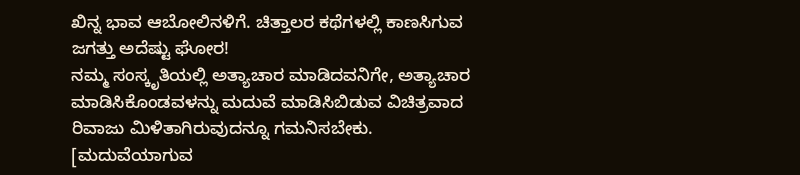ಖಿನ್ನ ಭಾವ ಆಬೋಲಿನಳಿಗೆ. ಚಿತ್ತಾಲರ ಕಥೆಗಳಲ್ಲಿ ಕಾಣಸಿಗುವ ಜಗತ್ತು ಅದೆಷ್ಟು ಘೋರ!
ನಮ್ಮ ಸಂಸ್ಕೃತಿಯಲ್ಲಿ ಅತ್ಯಾಚಾರ ಮಾಡಿದವನಿಗೇ, ಅತ್ಯಾಚಾರ ಮಾಡಿಸಿಕೊಂಡವಳನ್ನು ಮದುವೆ ಮಾಡಿಸಿಬಿಡುವ ವಿಚಿತ್ರವಾದ ರಿವಾಜು ಮಿಳಿತಾಗಿರುವುದನ್ನೂ ಗಮನಿಸಬೇಕು. [ಮದುವೆಯಾಗುವ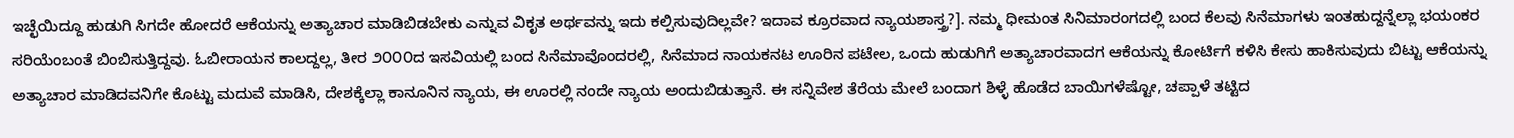ಇಚ್ಛೆಯಿದ್ದೂ ಹುಡುಗಿ ಸಿಗದೇ ಹೋದರೆ ಆಕೆಯನ್ನು ಅತ್ಯಾಚಾರ ಮಾಡಿಬಿಡಬೇಕು ಎನ್ನುವ ವಿಕೃತ ಅರ್ಥವನ್ನು ಇದು ಕಲ್ಪಿಸುವುದಿಲ್ಲವೇ? ಇದಾವ ಕ್ರೂರವಾದ ನ್ಯಾಯಶಾಸ್ತ್ರ?]. ನಮ್ಮ ಧೀಮಂತ ಸಿನಿಮಾರಂಗದಲ್ಲಿ ಬಂದ ಕೆಲವು ಸಿನೆಮಾಗಳು ಇಂತಹುದ್ದನ್ನೆಲ್ಲಾ ಭಯಂಕರ ಸರಿಯೆಂಬಂತೆ ಬಿಂಬಿಸುತ್ತಿದ್ದವು. ಓಬೀರಾಯನ ಕಾಲದ್ದಲ್ಲ, ತೀರ ೨೦೦೦ದ ಇಸವಿಯಲ್ಲಿ ಬಂದ ಸಿನೆಮಾವೊಂದರಲ್ಲಿ, ಸಿನೆಮಾದ ನಾಯಕನಟ ಊರಿನ ಪಟೇಲ, ಒಂದು ಹುಡುಗಿಗೆ ಅತ್ಯಾಚಾರವಾದಗ ಆಕೆಯನ್ನು ಕೋರ್ಟಿಗೆ ಕಳಿಸಿ ಕೇಸು ಹಾಕಿಸುವುದು ಬಿಟ್ಟು ಆಕೆಯನ್ನು ಅತ್ಯಾಚಾರ ಮಾಡಿದವನಿಗೇ ಕೊಟ್ಟು ಮದುವೆ ಮಾಡಿಸಿ, ದೇಶಕ್ಕೆಲ್ಲಾ ಕಾನೂನಿನ ನ್ಯಾಯ, ಈ ಊರಲ್ಲಿ ನಂದೇ ನ್ಯಾಯ ಅಂದುಬಿಡುತ್ತಾನೆ. ಈ ಸನ್ನಿವೇಶ ತೆರೆಯ ಮೇಲೆ ಬಂದಾಗ ಶಿಳ್ಳೆ ಹೊಡೆದ ಬಾಯಿಗಳೆಷ್ಟೋ, ಚಪ್ಪಾಳೆ ತಟ್ಟಿದ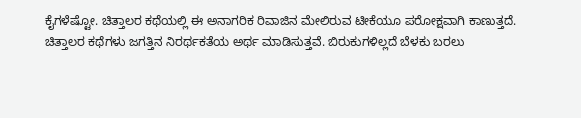ಕೈಗಳೆಷ್ಟೋ. ಚಿತ್ತಾಲರ ಕಥೆಯಲ್ಲಿ ಈ ಅನಾಗರಿಕ ರಿವಾಜಿನ ಮೇಲಿರುವ ಟೀಕೆಯೂ ಪರೋಕ್ಷವಾಗಿ ಕಾಣುತ್ತದೆ.
ಚಿತ್ತಾಲರ ಕಥೆಗಳು ಜಗತ್ತಿನ ನಿರರ್ಥಕತೆಯ ಅರ್ಥ ಮಾಡಿಸುತ್ತವೆ. ಬಿರುಕುಗಳಿಲ್ಲದೆ ಬೆಳಕು ಬರಲು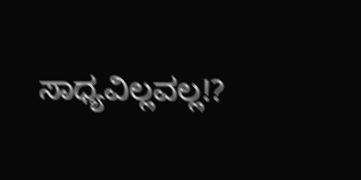ಸಾಧ್ಯವಿಲ್ಲವಲ್ಲ!?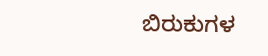ಬಿರುಕುಗಳ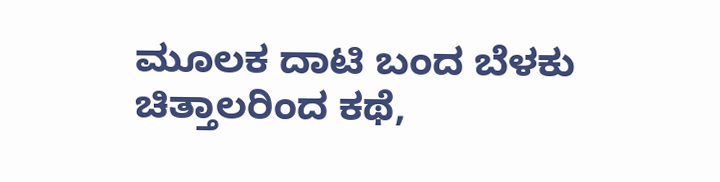ಮೂಲಕ ದಾಟಿ ಬಂದ ಬೆಳಕು ಚಿತ್ತಾಲರಿಂದ ಕಥೆ,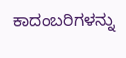ಕಾದಂಬರಿಗಳನ್ನು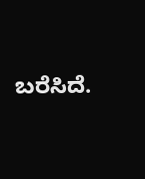ಬರೆಸಿದೆ.